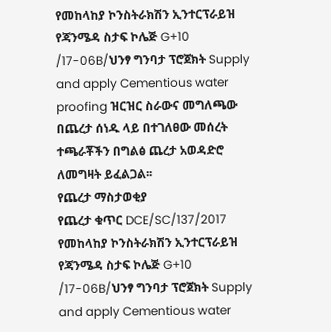የመከላከያ ኮንስትራክሽን ኢንተርፕራይዝ የጃንሜዳ ስታፍ ኮሌጅ G+10 /17-06B/ህንፃ ግንባታ ፕሮጀክት Supply and apply Cementious water proofing ዝርዝር ስራውና መግለጫው በጨረታ ሰነዱ ላይ በተገለፀው መሰረት ተጫራቾችን በግልፅ ጨረታ አወዳድሮ ለመግዛት ይፈልጋል፡፡
የጨረታ ማስታወቂያ
የጨረታ ቁጥር DCE/SC/137/2017
የመከላከያ ኮንስትራክሽን ኢንተርፕራይዝ የጃንሜዳ ስታፍ ኮሌጅ G+10 /17-06B/ህንፃ ግንባታ ፕሮጀክት Supply and apply Cementious water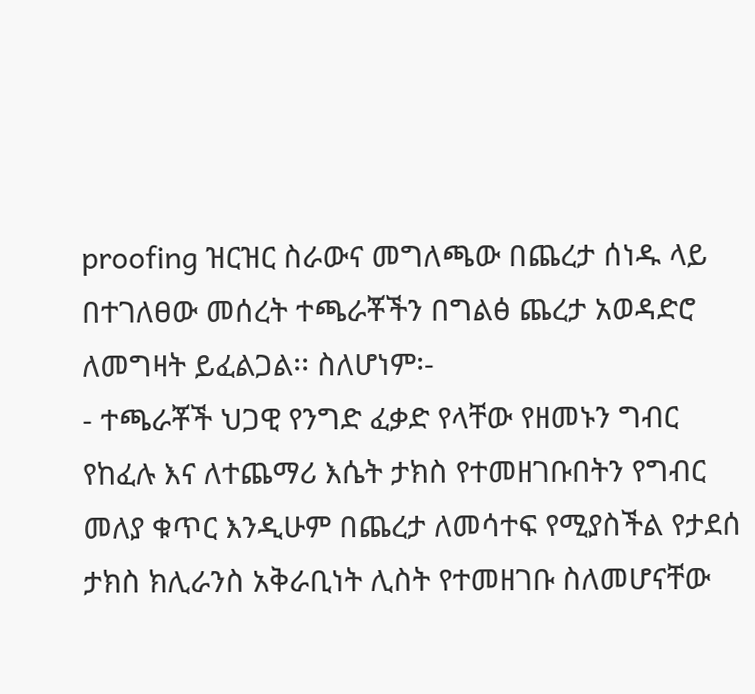proofing ዝርዝር ስራውና መግለጫው በጨረታ ሰነዱ ላይ በተገለፀው መሰረት ተጫራቾችን በግልፅ ጨረታ አወዳድሮ ለመግዛት ይፈልጋል፡፡ ስለሆነም፡-
- ተጫራቾች ህጋዊ የንግድ ፈቃድ የላቸው የዘመኑን ግብር የከፈሉ እና ለተጨማሪ እሴት ታክስ የተመዘገቡበትን የግብር መለያ ቁጥር እንዲሁም በጨረታ ለመሳተፍ የሚያስችል የታደሰ ታክስ ክሊራንስ አቅራቢነት ሊስት የተመዘገቡ ስለመሆናቸው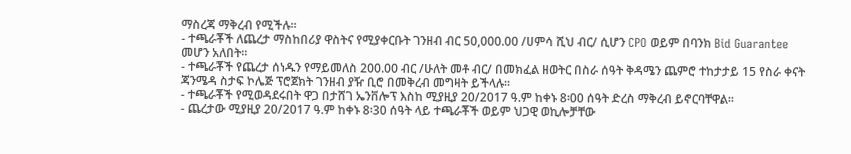ማስረጃ ማቅረብ የሚችሉ፡፡
- ተጫራቾች ለጨረታ ማስከበሪያ ዋስትና የሚያቀርቡት ገንዘብ ብር 50,000.00 /ሀምሳ ሺህ ብር/ ሲሆን CPO ወይም በባንክ Bid Guarantee መሆን አለበት፡፡
- ተጫራቾች የጨረታ ሰነዱን የማይመለስ 200.00 ብር /ሁለት መቶ ብር/ በመክፈል ዘወትር በስራ ሰዓት ቅዳሜን ጨምሮ ተከታታይ 15 የስራ ቀናት ጃንሜዳ ስታፍ ኮሌጅ ፕሮጀክት ገንዘብ ያዥ ቢሮ በመቅረብ መግዛት ይችላሉ፡፡
- ተጫራቾች የሚወዳደሩበት ዋጋ በታሸገ ኤንቨሎፕ እስከ ሚያዚያ 20/2017 ዓ.ም ከቀኑ 8፡00 ሰዓት ድረስ ማቅረብ ይኖርባቸዋል፡፡
- ጨረታው ሚያዚያ 20/2017 ዓ.ም ከቀኑ 8፡30 ሰዓት ላይ ተጫራቾች ወይም ህጋዊ ወኪሎቻቸው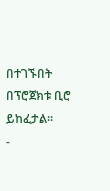በተገኙበት በፕሮጀክቱ ቢሮ ይከፈታል፡፡
-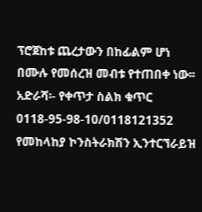ፕሮጀከቱ ጨረታውን በከፊልም ሆነ በሙሉ የመሰረዝ መብቱ የተጠበቀ ነው፡፡
አድራሻ፡- የቀጥታ ስልክ ቁጥር 0118-95-98-10/0118121352
የመከላከያ ኮንስትራክሽን ኢንተርኘራይዝ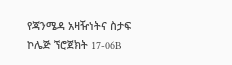የጃንሜዳ አዛዥነትና ስታፍ ኮሌጅ ኘሮጀክት 17-06B